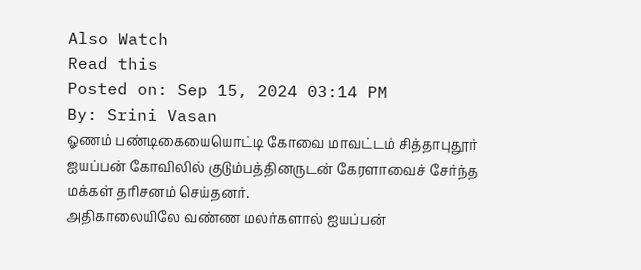Also Watch
Read this
Posted on: Sep 15, 2024 03:14 PM
By: Srini Vasan
ஓணம் பண்டிகையையொட்டி கோவை மாவட்டம் சித்தாபுதூர் ஐயப்பன் கோவிலில் குடும்பத்தினருடன் கேரளாவைச் சேர்ந்த மக்கள் தரிசனம் செய்தனர்.
அதிகாலையிலே வண்ண மலர்களால் ஐயப்பன்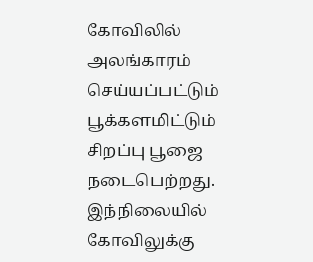கோவிலில் அலங்காரம் செய்யப்பட்டும் பூக்களமிட்டும் சிறப்பு பூஜை நடைபெற்றது.
இந்நிலையில் கோவிலுக்கு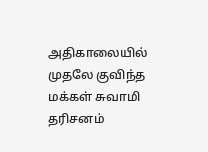அதிகாலையில் முதலே குவிந்த மக்கள் சுவாமி தரிசனம்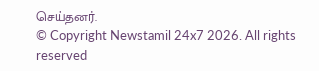செய்தனர்.
© Copyright Newstamil 24x7 2026. All rights reserved